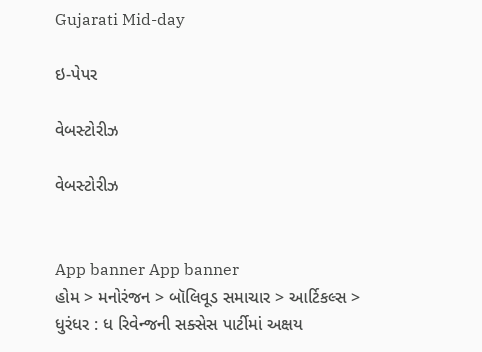Gujarati Mid-day

ઇ-પેપર

વેબસ્ટોરીઝ

વેબસ્ટોરીઝ


App banner App banner
હોમ > મનોરંજન > બૉલિવૂડ સમાચાર > આર્ટિકલ્સ > ધુરંધર : ધ રિવેન્જની સક્સેસ પાર્ટીમાં અક્ષય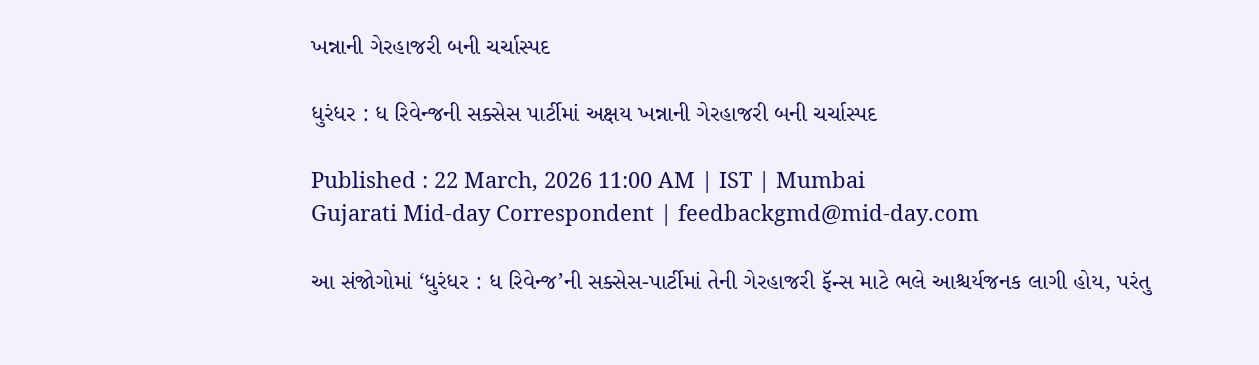ખન્નાની ગેરહાજરી બની ચર્ચાસ્પદ

ધુરંધર : ધ રિવેન્જની સક્સેસ પાર્ટીમાં અક્ષય ખન્નાની ગેરહાજરી બની ચર્ચાસ્પદ

Published : 22 March, 2026 11:00 AM | IST | Mumbai
Gujarati Mid-day Correspondent | feedbackgmd@mid-day.com

આ સંજોગોમાં ‘ધુરંધર : ધ રિવેન્જ’ની સક્સેસ-પાર્ટીમાં તેની ગેરહાજરી ફૅન્સ માટે ભલે આશ્ચર્યજનક લાગી હોય, પરંતુ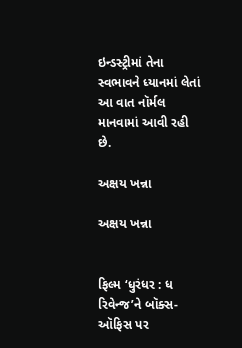ઇન્ડસ્ટ્રીમાં તેના સ્વભાવને ધ્યાનમાં લેતાં આ વાત નૉર્મલ માનવામાં આવી રહી છે.

અક્ષય ખન્ના

અક્ષય ખન્ના


ફિલ્મ ‘ધુરંધર : ધ રિવેન્જ’ને બૉક્સ-ઑફિસ પર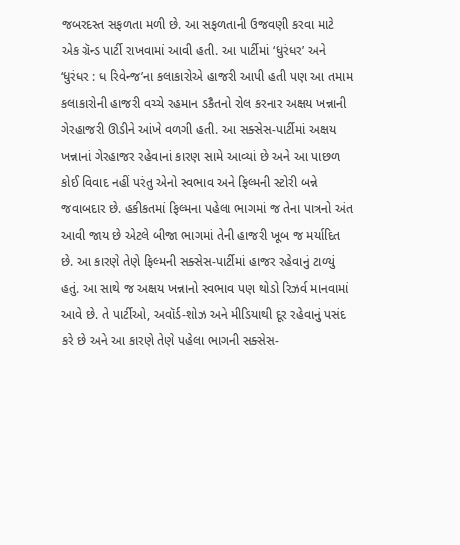જબરદસ્ત સફળતા મળી છે. આ સફળતાની ઉજવણી કરવા માટે એક ગ્રૅન્ડ પાર્ટી રાખવામાં આવી હતી. આ પાર્ટીમાં ‘ધુરંધર’ અને ‘ધુરંધર : ધ રિવેન્જ’ના કલાકારોએ હાજરી આપી હતી પણ આ તમામ કલાકારોની હાજરી વચ્ચે રહમાન ડકૈતનો રોલ કરનાર અક્ષય ખન્નાની ગેરહાજરી ઊડીને આંખે વળગી હતી. આ સક્સેસ-પાર્ટીમાં અક્ષય ખન્નાનાં ગેરહાજર રહેવાનાં કારણ સામે આવ્યાં છે અને આ પાછળ કોઈ વિવાદ નહીં પરંતુ એનો સ્વભાવ અને ફિલ્મની સ્ટોરી બન્ને જવાબદાર છે. હકીકતમાં ફિલ્મના પહેલા ભાગમાં જ તેના પાત્રનો અંત આવી જાય છે એટલે બીજા ભાગમાં તેની હાજરી ખૂબ જ મર્યાદિત છે. આ કારણે તેણે ફિલ્મની સક્સેસ-પાર્ટીમાં હાજર રહેવાનું ટાળ્યું હતું. આ સાથે જ અક્ષય ખન્નાનો સ્વભાવ પણ થોડો રિઝર્વ માનવામાં આવે છે. તે પાર્ટીઓ, અવૉર્ડ-શોઝ અને મીડિયાથી દૂર રહેવાનું પસંદ કરે છે અને આ કારણે તેણે પહેલા ભાગની સક્સેસ-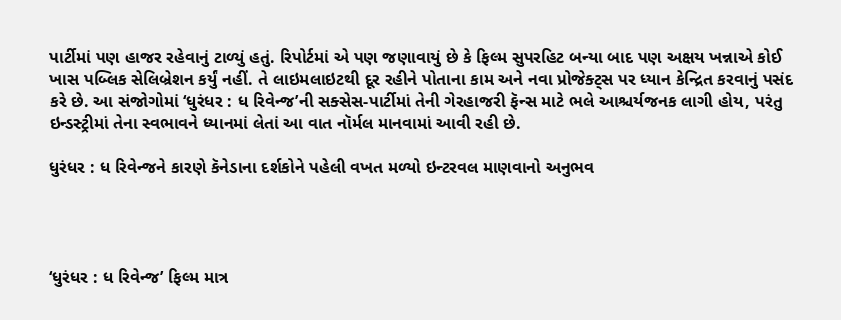પાર્ટીમાં પણ હાજર રહેવાનું ટાળ્યું હતું. રિપોર્ટમાં એ પણ જણાવાયું છે કે ફિલ્મ સુપરહિટ બન્યા બાદ પણ અક્ષય ખન્નાએ કોઈ ખાસ પબ્લિક સેલિબ્રેશન કર્યું નહીં. તે લાઇમલાઇટથી દૂર રહીને પોતાના કામ અને નવા પ્રોજેક્ટ્સ પર ધ્યાન કેન્દ્રિત કરવાનું પસંદ કરે છે. આ સંજોગોમાં ‘ધુરંધર : ધ રિવેન્જ’ની સક્સેસ-પાર્ટીમાં તેની ગેરહાજરી ફૅન્સ માટે ભલે આશ્ચર્યજનક લાગી હોય, પરંતુ ઇન્ડસ્ટ્રીમાં તેના સ્વભાવને ધ્યાનમાં લેતાં આ વાત નૉર્મલ માનવામાં આવી રહી છે.

ધુરંધર : ધ રિવેન્જને કારણે કૅનેડાના દર્શકોને પહેલી વખત મળ્યો ઇન્ટરવલ માણવાનો અનુભવ




‘ધુરંધર : ધ રિવેન્જ’ ફિલ્મ માત્ર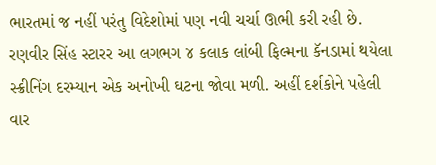ભારતમાં જ નહીં પરંતુ વિદેશોમાં પણ નવી ચર્ચા ઊભી કરી રહી છે. રણવીર સિંહ સ્ટારર આ લગભગ ૪ કલાક લાંબી ફિલ્મના કૅનડામાં થયેલા સ્ક્રીનિંગ દરમ્યાન એક અનોખી ઘટના જોવા મળી. અહીં દર્શકોને પહેલી વાર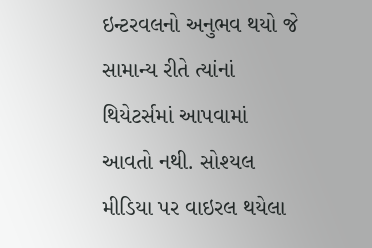ઇન્ટરવલનો અનુભવ થયો જે સામાન્ય રીતે ત્યાંનાં થિયેટર્સમાં આપવામાં આવતો નથી. સોશ્યલ મીડિયા પર વાઇરલ થયેલા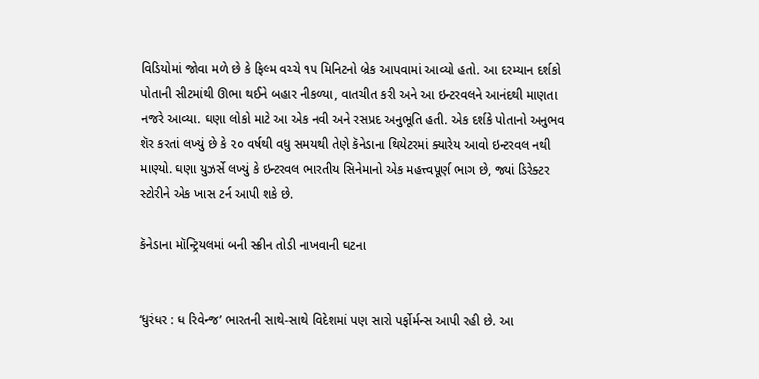વિડિયોમાં જોવા મળે છે કે ફિલ્મ વચ્ચે ૧૫ મિનિટનો બ્રેક આપવામાં આવ્યો હતો. આ દરમ્યાન દર્શકો પોતાની સીટમાંથી ઊભા થઈને બહાર નીકળ્યા, વાતચીત કરી અને આ ઇન્ટરવલને આનંદથી માણતા નજરે આવ્યા. ઘણા લોકો માટે આ એક નવી અને રસપ્રદ અનુભૂતિ હતી. એક દર્શકે પોતાનો અનુભવ શૅર કરતાં લખ્યું છે કે ૨૦ વર્ષથી વધુ સમયથી તેણે કૅનેડાના થિયેટરમાં ક્યારેય આવો ઇન્ટરવલ નથી માણ્યો. ઘણા યુઝર્સે લખ્યું કે ઇન્ટરવલ ભારતીય સિનેમાનો એક મહત્ત્વપૂર્ણ ભાગ છે, જ્યાં ડિરેક્ટર સ્ટોરીને એક ખાસ ટર્ન આપી શકે છે.

કૅનેડાના મૉન્ટ્રિયલમાં બની સ્ક્રીન તોડી નાખવાની ઘટના


‘ધુરંધર : ધ રિવેન્જ’ ભારતની સાથે-સાથે વિદેશમાં પણ સારો પર્ફોર્મન્સ આપી રહી છે. આ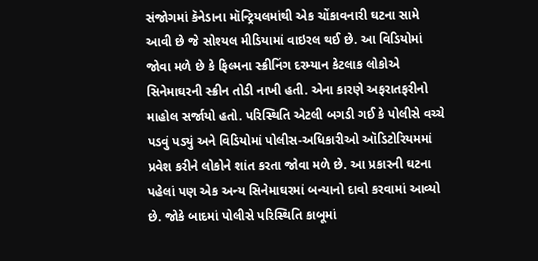સંજોગમાં કૅનેડાના મૉન્ટ્રિયલમાંથી એક ચોંકાવનારી ઘટના સામે આવી છે જે સોશ્યલ મીડિયામાં વાઇરલ થઈ છે. આ વિડિયોમાં જોવા મળે છે કે ફિલ્મના સ્ક્રીનિંગ દરમ્યાન કેટલાક લોકોએ સિનેમાઘરની સ્ક્રીન તોડી નાખી હતી. એના કારણે અફરાતફરીનો માહોલ સર્જાયો હતો. પરિસ્થિતિ એટલી બગડી ગઈ કે પોલીસે વચ્ચે પડવું પડ્યું અને વિડિયોમાં પોલીસ-અધિકારીઓ ઑડિટોરિયમમાં પ્રવેશ કરીને લોકોને શાંત કરતા જોવા મળે છે. આ પ્રકારની ઘટના પહેલાં પણ એક અન્ય સિનેમાઘરમાં બન્યાનો દાવો કરવામાં આવ્યો છે. જોકે બાદમાં પોલીસે પરિસ્થિતિ કાબૂમાં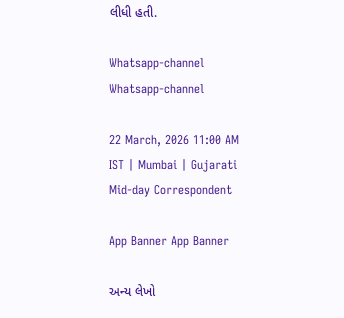લીધી હતી.

Whatsapp-channel Whatsapp-channel

22 March, 2026 11:00 AM IST | Mumbai | Gujarati Mid-day Correspondent

App Banner App Banner

અન્ય લેખો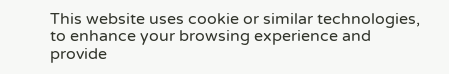This website uses cookie or similar technologies, to enhance your browsing experience and provide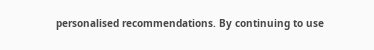personalised recommendations. By continuing to use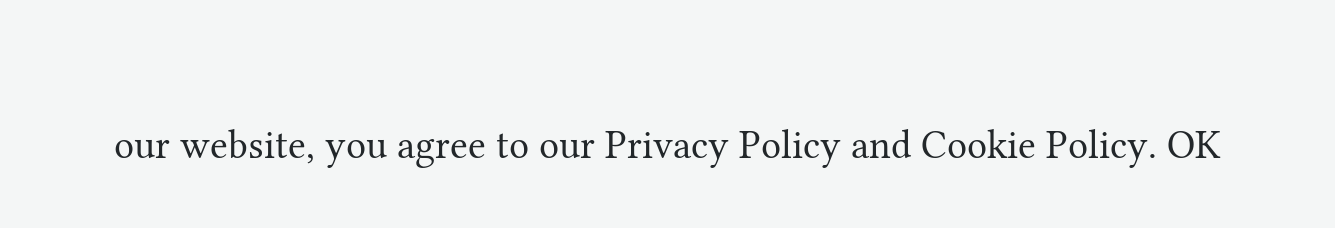our website, you agree to our Privacy Policy and Cookie Policy. OK